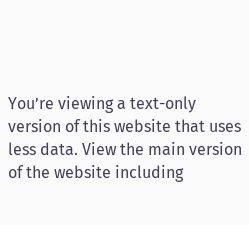You’re viewing a text-only version of this website that uses less data. View the main version of the website including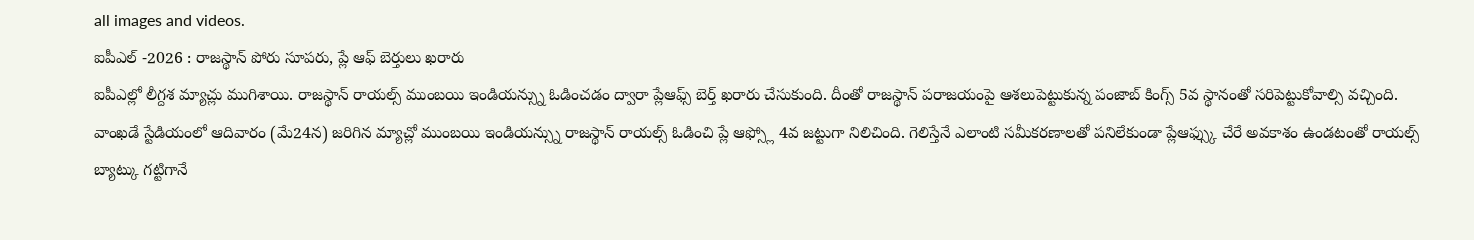all images and videos.
ఐపీఎల్ -2026 : రాజస్థాన్ పోరు సూపరు, ప్లే ఆఫ్ బెర్తులు ఖరారు
ఐపీఎల్లో లీగ్దశ మ్యాచ్లు ముగిశాయి. రాజస్థాన్ రాయల్స్ ముంబయి ఇండియన్స్ను ఓడించడం ద్వారా ప్లేఆఫ్స్ బెర్త్ ఖరారు చేసుకుంది. దీంతో రాజస్థాన్ పరాజయంపై ఆశలుపెట్టుకున్న పంజాబ్ కింగ్స్ 5వ స్థానంతో సరిపెట్టుకోవాల్సి వచ్చింది.
వాంఖడే స్టేడియంలో ఆదివారం (మే24న) జరిగిన మ్యాచ్లో ముంబయి ఇండియన్స్ను రాజస్థాన్ రాయల్స్ ఓడించి ప్లే ఆఫ్స్లో 4వ జట్టుగా నిలిచింది. గెలిస్తేనే ఎలాంటి సమీకరణాలతో పనిలేకుండా ప్లేఆఫ్స్కు చేరే అవకాశం ఉండటంతో రాయల్స్ బ్యాట్కు గట్టిగానే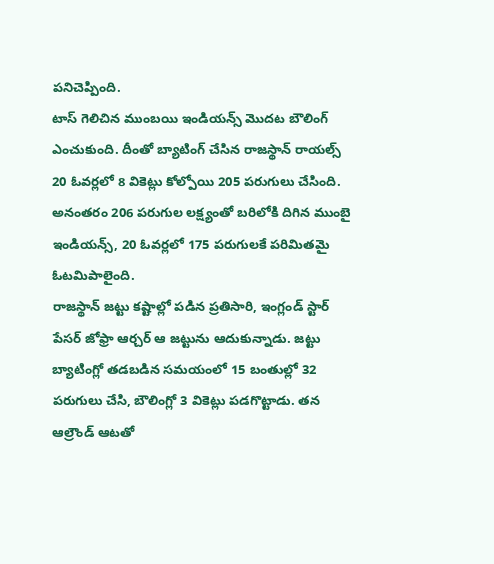పనిచెప్పింది.
టాస్ గెలిచిన ముంబయి ఇండియన్స్ మొదట బౌలింగ్ ఎంచుకుంది. దీంతో బ్యాటింగ్ చేసిన రాజస్థాన్ రాయల్స్ 20 ఓవర్లలో 8 వికెట్లు కోల్పోయి 205 పరుగులు చేసింది.
అనంతరం 206 పరుగుల లక్ష్యంతో బరిలోకి దిగిన ముంబై ఇండియన్స్, 20 ఓవర్లలో 175 పరుగులకే పరిమితమై ఓటమిపాలైంది.
రాజస్థాన్ జట్టు కష్టాల్లో పడిన ప్రతిసారి, ఇంగ్లండ్ స్టార్ పేసర్ జోఫ్రా ఆర్చర్ ఆ జట్టును ఆదుకున్నాడు. జట్టు బ్యాటింగ్లో తడబడిన సమయంలో 15 బంతుల్లో 32 పరుగులు చేసి, బౌలింగ్లో 3 వికెట్లు పడగొట్టాడు. తన ఆల్రౌండ్ ఆటతో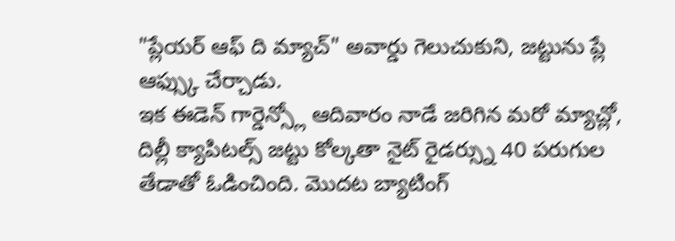"ప్లేయర్ ఆఫ్ ది మ్యాచ్" అవార్డు గెలుచుకుని, జట్టును ప్లే ఆఫ్స్కు చేర్చాడు.
ఇక ఈడెన్ గార్డెన్స్లో ఆదివారం నాడే జరిగిన మరో మ్యాచ్లో, దిల్లీ క్యాపిటల్స్ జట్టు కోల్కతా నైట్ రైడర్స్ను 40 పరుగుల తేడాతో ఓడించింది. మొదట బ్యాటింగ్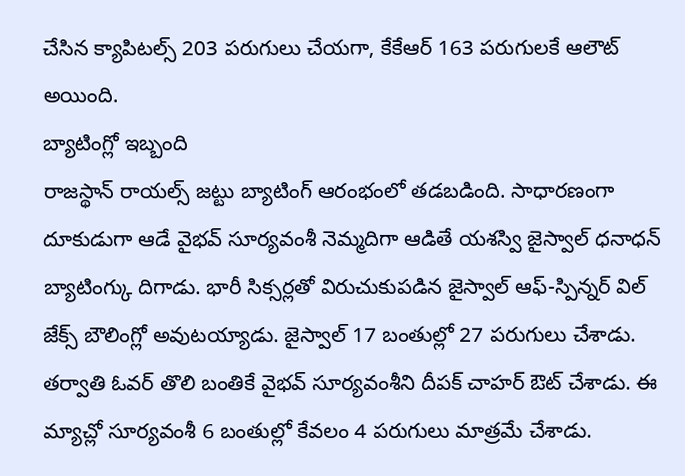చేసిన క్యాపిటల్స్ 203 పరుగులు చేయగా, కేకేఆర్ 163 పరుగులకే ఆలౌట్ అయింది.
బ్యాటింగ్లో ఇబ్బంది
రాజస్థాన్ రాయల్స్ జట్టు బ్యాటింగ్ ఆరంభంలో తడబడింది. సాధారణంగా దూకుడుగా ఆడే వైభవ్ సూర్యవంశీ నెమ్మదిగా ఆడితే యశస్వి జైస్వాల్ ధనాధన్ బ్యాటింగ్కు దిగాడు. భారీ సిక్సర్లతో విరుచుకుపడిన జైస్వాల్ ఆఫ్-స్పిన్నర్ విల్ జేక్స్ బౌలింగ్లో అవుటయ్యాడు. జైస్వాల్ 17 బంతుల్లో 27 పరుగులు చేశాడు. తర్వాతి ఓవర్ తొలి బంతికే వైభవ్ సూర్యవంశీని దీపక్ చాహర్ ఔట్ చేశాడు. ఈ మ్యాచ్లో సూర్యవంశీ 6 బంతుల్లో కేవలం 4 పరుగులు మాత్రమే చేశాడు.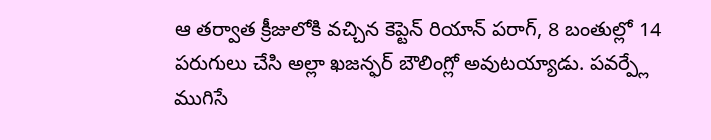ఆ తర్వాత క్రీజులోకి వచ్చిన కెప్టెన్ రియాన్ పరాగ్, 8 బంతుల్లో 14 పరుగులు చేసి అల్లా ఖజన్ఫర్ బౌలింగ్లో అవుటయ్యాడు. పవర్ప్లే ముగిసే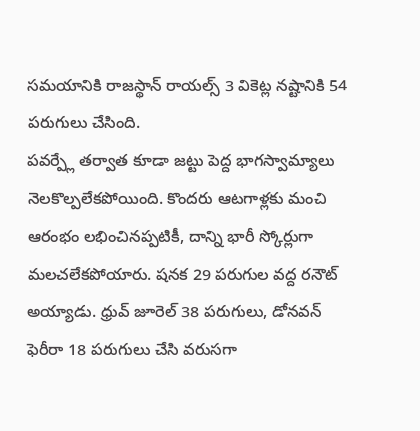సమయానికి రాజస్థాన్ రాయల్స్ 3 వికెట్ల నష్టానికి 54 పరుగులు చేసింది.
పవర్ప్లే తర్వాత కూడా జట్టు పెద్ద భాగస్వామ్యాలు నెలకొల్పలేకపోయింది. కొందరు ఆటగాళ్లకు మంచి ఆరంభం లభించినప్పటికీ, దాన్ని భారీ స్కోర్లుగా మలచలేకపోయారు. షనక 29 పరుగుల వద్ద రనౌట్ అయ్యాడు. ధ్రువ్ జూరెల్ 38 పరుగులు, డోనవన్ ఫెరీరా 18 పరుగులు చేసి వరుసగా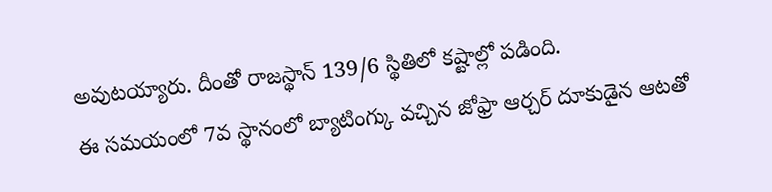అవుటయ్యారు. దీంతో రాజస్థాన్ 139/6 స్థితిలో కష్టాల్లో పడింది.
ఈ సమయంలో 7వ స్థానంలో బ్యాటింగ్కు వచ్చిన జోఫ్రా ఆర్చర్ దూకుడైన ఆటతో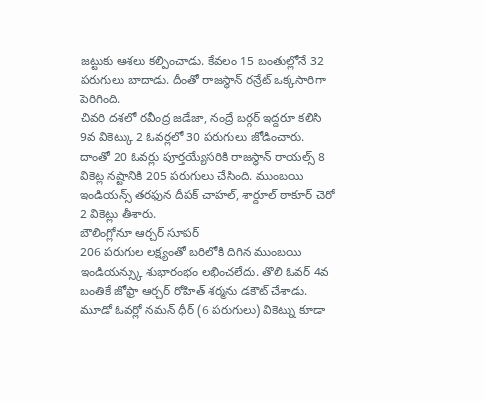జట్టుకు ఆశలు కల్పించాడు. కేవలం 15 బంతుల్లోనే 32 పరుగులు బాదాడు. దీంతో రాజస్థాన్ రన్రేట్ ఒక్కసారిగా పెరిగింది.
చివరి దశలో రవీంద్ర జడేజా, నంద్రే బర్గర్ ఇద్దరూ కలిసి 9వ వికెట్కు 2 ఓవర్లలో 30 పరుగులు జోడించారు. దాంతో 20 ఓవర్లు పూర్తయ్యేసరికి రాజస్థాన్ రాయల్స్ 8 వికెట్ల నష్టానికి 205 పరుగులు చేసింది. ముంబయి ఇండియన్స్ తరఫున దీపక్ చాహల్, శార్దూల్ ఠాకూర్ చెరో 2 వికెట్లు తీశారు.
బౌలింగ్లోనూ ఆర్చర్ సూపర్
206 పరుగుల లక్ష్యంతో బరిలోకి దిగిన ముంబయి ఇండియన్స్కు శుభారంభం లభించలేదు. తొలి ఓవర్ 4వ బంతికే జోఫ్రా ఆర్చర్ రోహిత్ శర్మను డకౌట్ చేశాడు. మూడో ఓవర్లో నమన్ ధీర్ (6 పరుగులు) వికెట్ను కూడా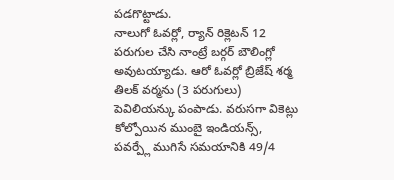పడగొట్టాడు.
నాలుగో ఓవర్లో, ర్యాన్ రిక్లెటన్ 12 పరుగుల చేసి నాంట్రే బర్గర్ బౌలింగ్లో అవుటయ్యాడు. ఆరో ఓవర్లో బ్రిజేష్ శర్మ తిలక్ వర్మను (3 పరుగులు) పెవిలియన్కు పంపాడు. వరుసగా వికెట్లు కోల్పోయిన ముంబై ఇండియన్స్, పవర్ప్లే ముగిసే సమయానికి 49/4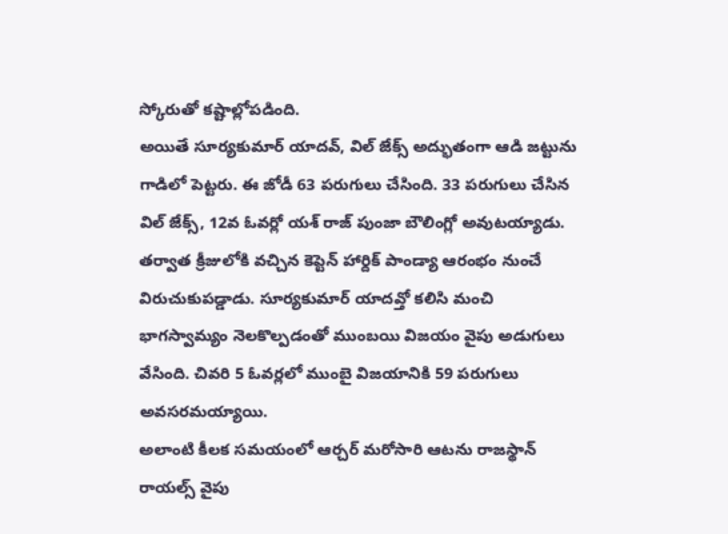స్కోరుతో కష్టాల్లోపడింది.
అయితే సూర్యకుమార్ యాదవ్, విల్ జేక్స్ అద్భుతంగా ఆడి జట్టును గాడిలో పెట్టరు. ఈ జోడీ 63 పరుగులు చేసింది. 33 పరుగులు చేసిన విల్ జేక్స్, 12వ ఓవర్లో యశ్ రాజ్ పుంజా బౌలింగ్లో అవుటయ్యాడు.
తర్వాత క్రీజులోకి వచ్చిన కెప్టెన్ హార్దిక్ పాండ్యా ఆరంభం నుంచే విరుచుకుపడ్డాడు. సూర్యకుమార్ యాదవ్తో కలిసి మంచి భాగస్వామ్యం నెలకొల్పడంతో ముంబయి విజయం వైపు అడుగులు వేసింది. చివరి 5 ఓవర్లలో ముంబై విజయానికి 59 పరుగులు అవసరమయ్యాయి.
అలాంటి కీలక సమయంలో ఆర్చర్ మరోసారి ఆటను రాజస్థాన్ రాయల్స్ వైపు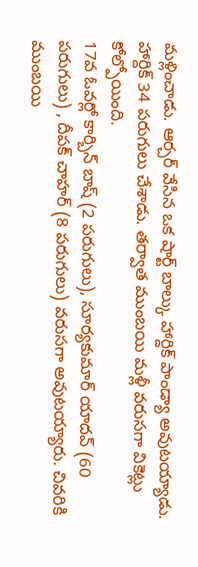మళ్లించాడు. ఆర్చర్ వేసిన ఒక షార్ట్ బాల్కు హార్దిక్ పాండ్యా అవుటయ్యాడు. హార్దిక్ 34 పరుగులు చేశాడు. తర్వాత ముంబయి మళ్లీ వరుసగా వికెట్లు కోల్పోయింది.
17వ ఓవర్లో కార్బిన్ బాష్ (2 పరుగులు), సూర్యకుమార్ యాదవ్ (60 పరుగులు) , దీపక్ చాహర్ (8 పరుగులు) వరుసగా అవుటయ్యారు. చివరికి ముంబయి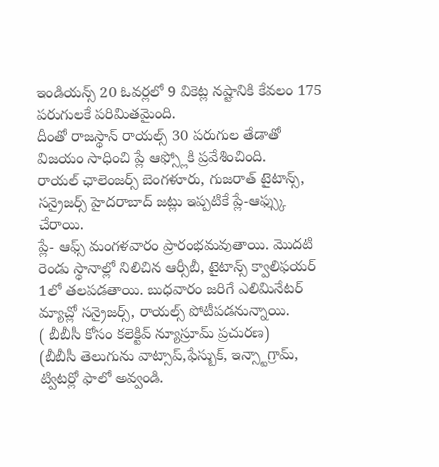ఇండియన్స్ 20 ఓవర్లలో 9 వికెట్ల నష్టానికి కేవలం 175 పరుగులకే పరిమితమైంది.
దీంతో రాజస్థాన్ రాయల్స్ 30 పరుగుల తేడాతో విజయం సాధించి ప్లే ఆఫ్స్లోకి ప్రవేశించింది.
రాయల్ ఛాలెంజర్స్ బెంగళూరు, గుజరాత్ టైటాన్స్, సన్రైజర్స్ హైదరాబాద్ జట్లు ఇప్పటికే ప్లే-ఆఫ్స్కు చేరాయి.
ప్లే- ఆఫ్స్ మంగళవారం ప్రారంభమవుతాయి. మొదటి రెండు స్థానాల్లో నిలిచిన ఆర్సీబీ, టైటాన్స్ క్వాలిఫయర్ 1లో తలపడతాయి. బుధవారం జరిగే ఎలిమినేటర్ మ్యాచ్లో సన్రైజర్స్, రాయల్స్ పోటీపడనున్నాయి.
( బీబీసీ కోసం కలెక్టివ్ న్యూస్రూమ్ ప్రచురణ)
(బీబీసీ తెలుగును వాట్సాప్,ఫేస్బుక్, ఇన్స్టాగ్రామ్, ట్విటర్లో ఫాలో అవ్వండి.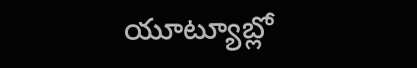యూట్యూబ్లో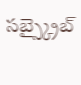సబ్స్క్రైబ్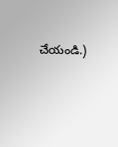చేయండి.)